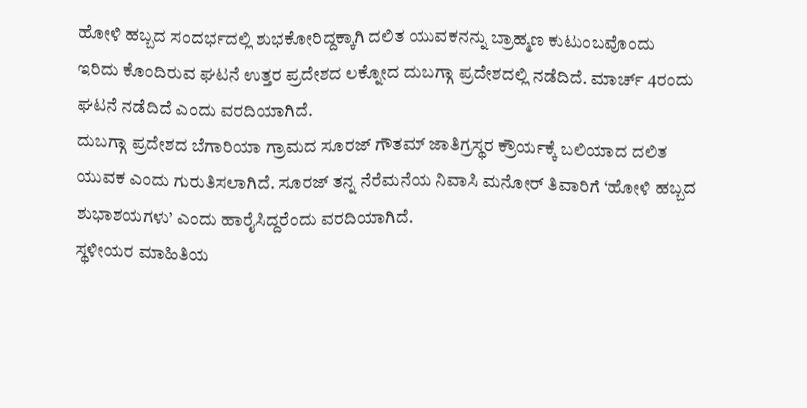ಹೋಳಿ ಹಬ್ಬದ ಸಂದರ್ಭದಲ್ಲಿ ಶುಭಕೋರಿದ್ದಕ್ಕಾಗಿ ದಲಿತ ಯುವಕನನ್ನು ಬ್ರಾಹ್ಮಣ ಕುಟುಂಬವೊಂದು ಇರಿದು ಕೊಂದಿರುವ ಘಟನೆ ಉತ್ತರ ಪ್ರದೇಶದ ಲಕ್ನೋದ ದುಬಗ್ಗಾ ಪ್ರದೇಶದಲ್ಲಿ ನಡೆದಿದೆ. ಮಾರ್ಚ್ 4ರಂದು ಘಟನೆ ನಡೆದಿದೆ ಎಂದು ವರದಿಯಾಗಿದೆ.
ದುಬಗ್ಗಾ ಪ್ರದೇಶದ ಬೆಗಾರಿಯಾ ಗ್ರಾಮದ ಸೂರಜ್ ಗೌತಮ್ ಜಾತಿಗ್ರಸ್ಥರ ಕ್ರೌರ್ಯಕ್ಕೆ ಬಲಿಯಾದ ದಲಿತ ಯುವಕ ಎಂದು ಗುರುತಿಸಲಾಗಿದೆ. ಸೂರಜ್ ತನ್ನ ನೆರೆಮನೆಯ ನಿವಾಸಿ ಮನೋರ್ ತಿವಾರಿಗೆ ‘ಹೋಳಿ ಹಬ್ಬದ ಶುಭಾಶಯಗಳು’ ಎಂದು ಹಾರೈಸಿದ್ದರೆಂದು ವರದಿಯಾಗಿದೆ.
ಸ್ಥಳೀಯರ ಮಾಹಿತಿಯ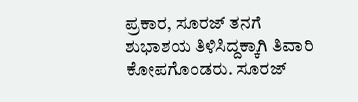ಪ್ರಕಾರ, ಸೂರಜ್ ತನಗೆ ಶುಭಾಶಯ ತಿಳಿಸಿದ್ದಕ್ಕಾಗಿ ತಿವಾರಿ ಕೋಪಗೊಂಡರು. ಸೂರಜ್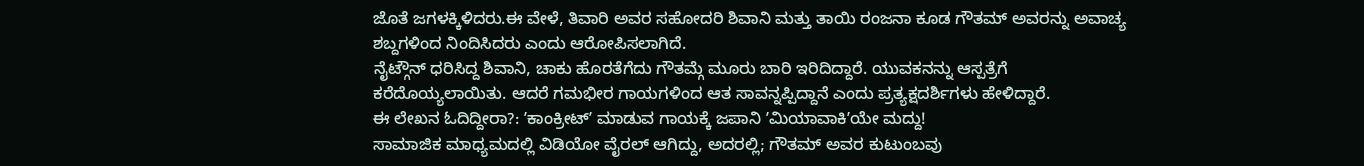ಜೊತೆ ಜಗಳಕ್ಕಿಳಿದರು.ಈ ವೇಳೆ, ತಿವಾರಿ ಅವರ ಸಹೋದರಿ ಶಿವಾನಿ ಮತ್ತು ತಾಯಿ ರಂಜನಾ ಕೂಡ ಗೌತಮ್ ಅವರನ್ನು ಅವಾಚ್ಯ ಶಬ್ದಗಳಿಂದ ನಿಂದಿಸಿದರು ಎಂದು ಆರೋಪಿಸಲಾಗಿದೆ.
ನೈಟ್ಗೌನ್ ಧರಿಸಿದ್ದ ಶಿವಾನಿ, ಚಾಕು ಹೊರತೆಗೆದು ಗೌತಮ್ಗೆ ಮೂರು ಬಾರಿ ಇರಿದಿದ್ದಾರೆ. ಯುವಕನನ್ನು ಆಸ್ಪತ್ರೆಗೆ ಕರೆದೊಯ್ಯಲಾಯಿತು. ಆದರೆ ಗಮಭೀರ ಗಾಯಗಳಿಂದ ಆತ ಸಾವನ್ನಪ್ಪಿದ್ದಾನೆ ಎಂದು ಪ್ರತ್ಯಕ್ಷದರ್ಶಿಗಳು ಹೇಳಿದ್ದಾರೆ.
ಈ ಲೇಖನ ಓದಿದ್ದೀರಾ?: ʼಕಾಂಕ್ರೀಟ್ʼ ಮಾಡುವ ಗಾಯಕ್ಕೆ ಜಪಾನಿ ʼಮಿಯಾವಾಕಿʼಯೇ ಮದ್ದು!
ಸಾಮಾಜಿಕ ಮಾಧ್ಯಮದಲ್ಲಿ ವಿಡಿಯೋ ವೈರಲ್ ಆಗಿದ್ದು, ಅದರಲ್ಲಿ; ಗೌತಮ್ ಅವರ ಕುಟುಂಬವು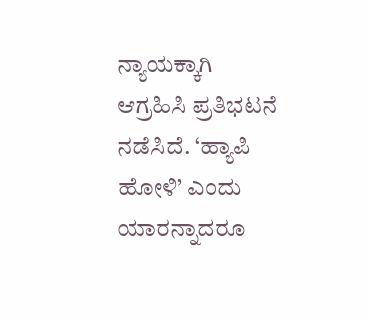ನ್ಯಾಯಕ್ಕಾಗಿ ಆಗ್ರಹಿಸಿ ಪ್ರತಿಭಟನೆ ನಡೆಸಿದೆ. ‘ಹ್ಯಾಪಿ ಹೋಳಿ’ ಎಂದು ಯಾರನ್ನಾದರೂ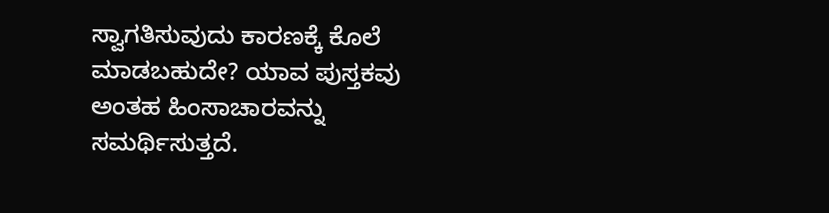ಸ್ವಾಗತಿಸುವುದು ಕಾರಣಕ್ಕೆ ಕೊಲೆ ಮಾಡಬಹುದೇ? ಯಾವ ಪುಸ್ತಕವು ಅಂತಹ ಹಿಂಸಾಚಾರವನ್ನು ಸಮರ್ಥಿಸುತ್ತದೆ.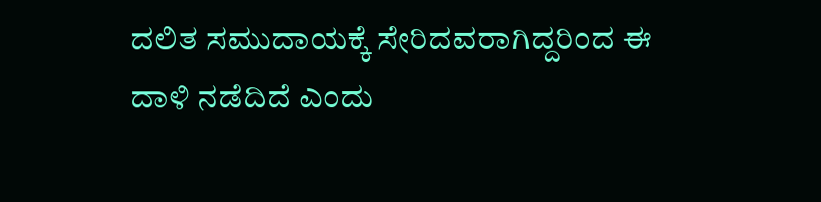ದಲಿತ ಸಮುದಾಯಕ್ಕೆ ಸೇರಿದವರಾಗಿದ್ದರಿಂದ ಈ ದಾಳಿ ನಡೆದಿದೆ ಎಂದು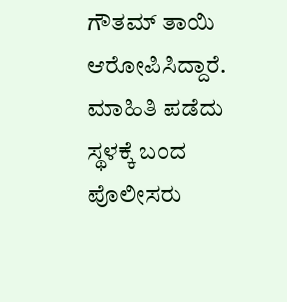ಗೌತಮ್ ತಾಯಿ ಆರೋಪಿಸಿದ್ದಾರೆ.
ಮಾಹಿತಿ ಪಡೆದು ಸ್ಥಳಕ್ಕೆ ಬಂದ ಪೊಲೀಸರು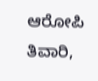ಆರೋಪಿ ತಿವಾರಿ,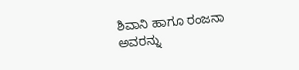ಶಿವಾನಿ ಹಾಗೂ ರಂಜನಾ ಅವರನ್ನು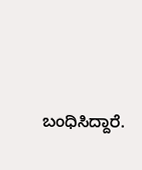ಬಂಧಿಸಿದ್ದಾರೆ.